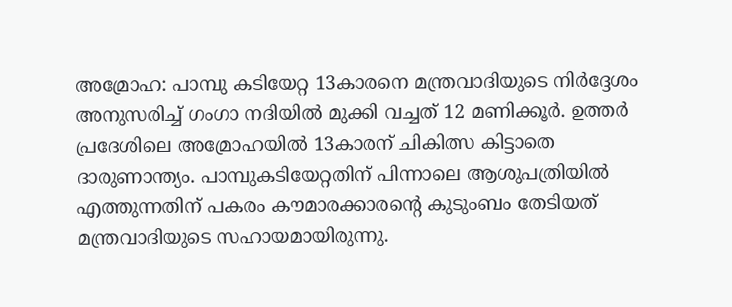അമ്രോഹ: പാമ്പു കടിയേറ്റ 13കാരനെ മന്ത്രവാദിയുടെ നിർദ്ദേശം അനുസരിച്ച് ഗംഗാ നദിയിൽ മുക്കി വച്ചത് 12 മണിക്കൂർ. ഉത്തർ പ്രദേശിലെ അമ്രോഹയിൽ 13കാരന് ചികിത്സ കിട്ടാതെ ദാരുണാന്ത്യം. പാമ്പുകടിയേറ്റതിന് പിന്നാലെ ആശുപത്രിയിൽ എത്തുന്നതിന് പകരം കൗമാരക്കാരന്റെ കുടുംബം തേടിയത് മന്ത്രവാദിയുടെ സഹായമായിരുന്നു.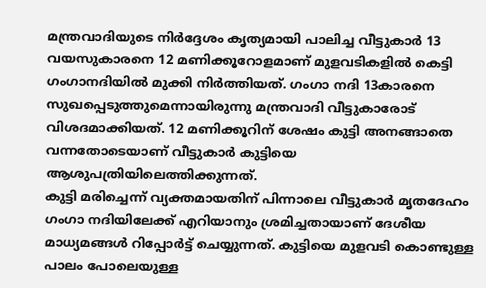മന്ത്രവാദിയുടെ നിർദ്ദേശം കൃത്യമായി പാലിച്ച വീട്ടുകാർ 13 വയസുകാരനെ 12 മണിക്കൂറോളമാണ് മുളവടികളിൽ കെട്ടി ഗംഗാനദിയിൽ മുക്കി നിർത്തിയത്. ഗംഗാ നദി 13കാരനെ സുഖപ്പെടുത്തുമെന്നായിരുന്നു മന്ത്രവാദി വീട്ടുകാരോട് വിശദമാക്കിയത്. 12 മണിക്കൂറിന് ശേഷം കുട്ടി അനങ്ങാതെ വന്നതോടെയാണ് വീട്ടുകാർ കുട്ടിയെ ആശുപത്രിയിലെത്തിക്കുന്നത്.
കുട്ടി മരിച്ചെന്ന് വ്യക്തമായതിന് പിന്നാലെ വീട്ടുകാർ മൃതദേഹം ഗംഗാ നദിയിലേക്ക് എറിയാനും ശ്രമിച്ചതായാണ് ദേശീയ മാധ്യമങ്ങൾ റിപ്പോർട്ട് ചെയ്യുന്നത്. കുട്ടിയെ മുളവടി കൊണ്ടുള്ള പാലം പോലെയുള്ള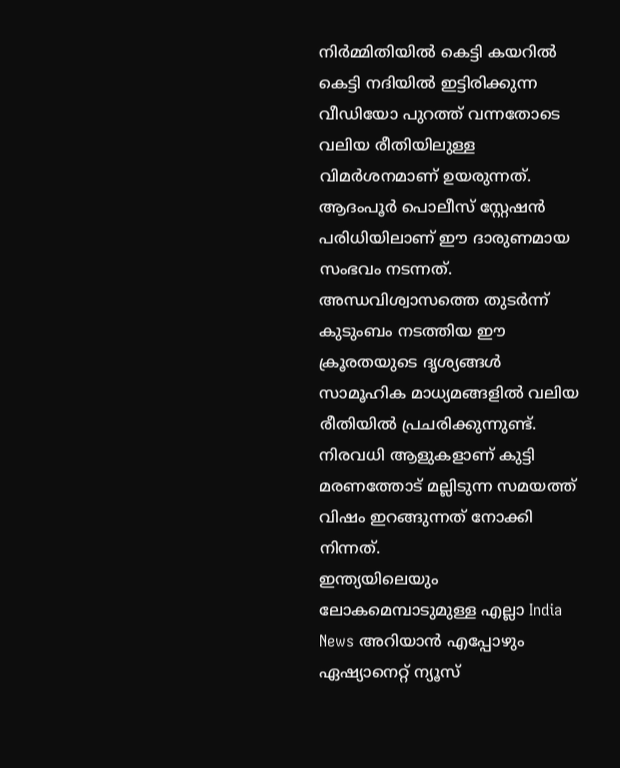നിർമ്മിതിയിൽ കെട്ടി കയറിൽ കെട്ടി നദിയിൽ ഇട്ടിരിക്കുന്ന വീഡിയോ പുറത്ത് വന്നതോടെ വലിയ രീതിയിലുള്ള വിമർശനമാണ് ഉയരുന്നത്.
ആദംപൂർ പൊലീസ് സ്റ്റേഷൻ പരിധിയിലാണ് ഈ ദാരുണമായ സംഭവം നടന്നത്. അന്ധവിശ്വാസത്തെ തുടർന്ന് കുടുംബം നടത്തിയ ഈ ക്രൂരതയുടെ ദൃശ്യങ്ങൾ സാമൂഹിക മാധ്യമങ്ങളിൽ വലിയ രീതിയിൽ പ്രചരിക്കുന്നുണ്ട്. നിരവധി ആളുകളാണ് കുട്ടി മരണത്തോട് മല്ലിടുന്ന സമയത്ത് വിഷം ഇറങ്ങുന്നത് നോക്കി നിന്നത്.
ഇന്ത്യയിലെയും ലോകമെമ്പാടുമുള്ള എല്ലാ India News അറിയാൻ എപ്പോഴും ഏഷ്യാനെറ്റ് ന്യൂസ്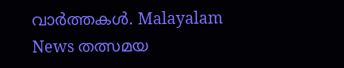വാർത്തകൾ. Malayalam News തത്സമയ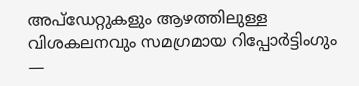അപ്ഡേറ്റുകളും ആഴത്തിലുള്ള വിശകലനവും സമഗ്രമായ റിപ്പോർട്ടിംഗും —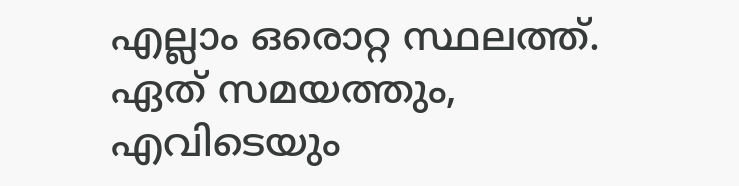എല്ലാം ഒരൊറ്റ സ്ഥലത്ത്. ഏത് സമയത്തും, എവിടെയും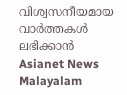വിശ്വസനീയമായ വാർത്തകൾ ലഭിക്കാൻ Asianet News Malayalam